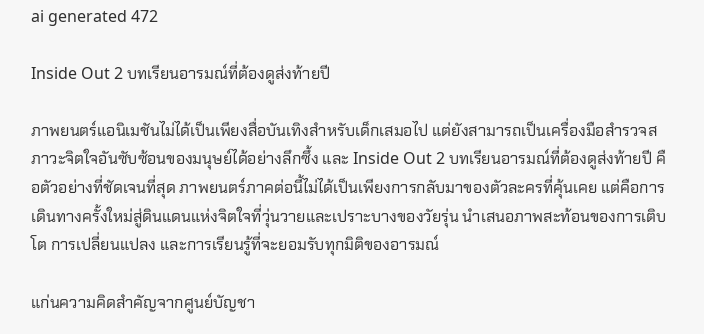ai generated 472

Inside Out 2 บทเรียนอารมณ์ที่ต้องดูส่งท้ายปี

ภาพยนตร์แอนิเมชันไม่ได้เป็นเพียงสื่อบันเทิงสำหรับเด็กเสมอไป แต่ยังสามารถเป็นเครื่องมือสำรวจสภาวะจิตใจอันซับซ้อนของมนุษย์ได้อย่างลึกซึ้ง และ Inside Out 2 บทเรียนอารมณ์ที่ต้องดูส่งท้ายปี คือตัวอย่างที่ชัดเจนที่สุด ภาพยนตร์ภาคต่อนี้ไม่ได้เป็นเพียงการกลับมาของตัวละครที่คุ้นเคย แต่คือการเดินทางครั้งใหม่สู่ดินแดนแห่งจิตใจที่วุ่นวายและเปราะบางของวัยรุ่น นำเสนอภาพสะท้อนของการเติบโต การเปลี่ยนแปลง และการเรียนรู้ที่จะยอมรับทุกมิติของอารมณ์

แก่นความคิดสำคัญจากศูนย์บัญชา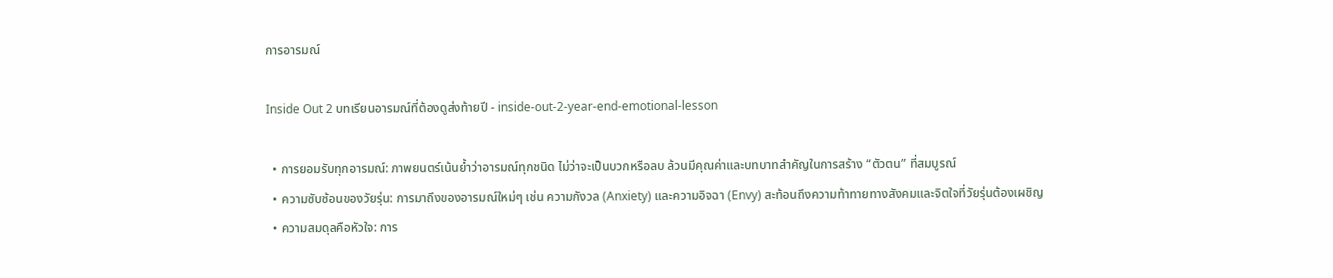การอารมณ์

Inside Out 2 บทเรียนอารมณ์ที่ต้องดูส่งท้ายปี - inside-out-2-year-end-emotional-lesson

  • การยอมรับทุกอารมณ์: ภาพยนตร์เน้นย้ำว่าอารมณ์ทุกชนิด ไม่ว่าจะเป็นบวกหรือลบ ล้วนมีคุณค่าและบทบาทสำคัญในการสร้าง “ตัวตน” ที่สมบูรณ์
  • ความซับซ้อนของวัยรุ่น: การมาถึงของอารมณ์ใหม่ๆ เช่น ความกังวล (Anxiety) และความอิจฉา (Envy) สะท้อนถึงความท้าทายทางสังคมและจิตใจที่วัยรุ่นต้องเผชิญ
  • ความสมดุลคือหัวใจ: การ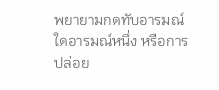พยายามกดทับอารมณ์ใดอารมณ์หนึ่ง หรือการปล่อย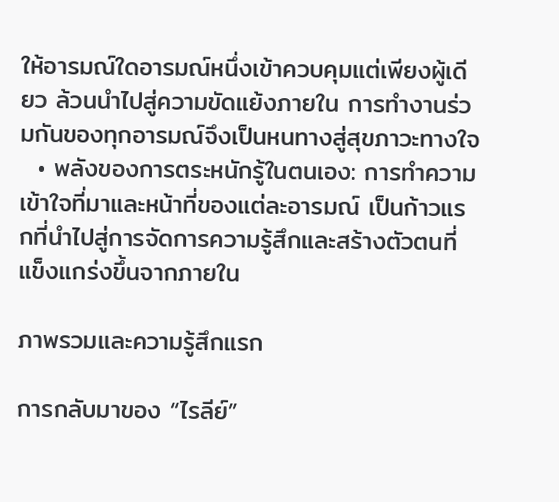ให้อารมณ์ใดอารมณ์หนึ่งเข้าควบคุมแต่เพียงผู้เดียว ล้วนนำไปสู่ความขัดแย้งภายใน การทำงานร่วมกันของทุกอารมณ์จึงเป็นหนทางสู่สุขภาวะทางใจ
  • พลังของการตระหนักรู้ในตนเอง: การทำความเข้าใจที่มาและหน้าที่ของแต่ละอารมณ์ เป็นก้าวแรกที่นำไปสู่การจัดการความรู้สึกและสร้างตัวตนที่แข็งแกร่งขึ้นจากภายใน

ภาพรวมและความรู้สึกแรก

การกลับมาของ “ไรลีย์”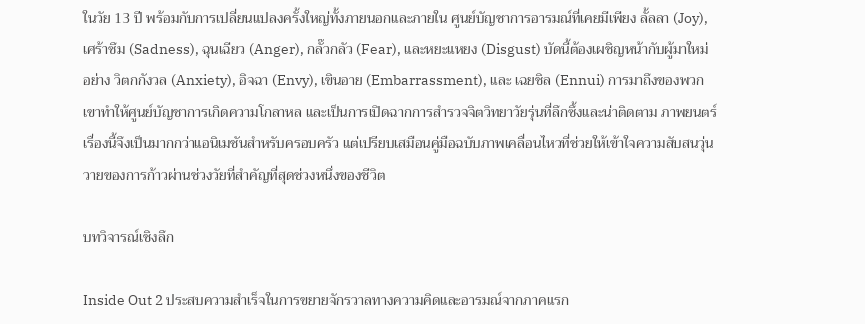ในวัย 13 ปี พร้อมกับการเปลี่ยนแปลงครั้งใหญ่ทั้งภายนอกและภายใน ศูนย์บัญชาการอารมณ์ที่เคยมีเพียง ลั้ลลา (Joy), เศร้าซึม (Sadness), ฉุนเฉียว (Anger), กลั๊วกลัว (Fear), และหยะแหยง (Disgust) บัดนี้ต้องเผชิญหน้ากับผู้มาใหม่อย่าง วิตกกังวล (Anxiety), อิจฉา (Envy), เขินอาย (Embarrassment), และ เฉยชิล (Ennui) การมาถึงของพวกเขาทำให้ศูนย์บัญชาการเกิดความโกลาหล และเป็นการเปิดฉากการสำรวจจิตวิทยาวัยรุ่นที่ลึกซึ้งและน่าติดตาม ภาพยนตร์เรื่องนี้จึงเป็นมากกว่าแอนิเมชันสำหรับครอบครัว แต่เปรียบเสมือนคู่มือฉบับภาพเคลื่อนไหวที่ช่วยให้เข้าใจความสับสนวุ่นวายของการก้าวผ่านช่วงวัยที่สำคัญที่สุดช่วงหนึ่งของชีวิต

บทวิจารณ์เชิงลึก

Inside Out 2 ประสบความสำเร็จในการขยายจักรวาลทางความคิดและอารมณ์จากภาคแรก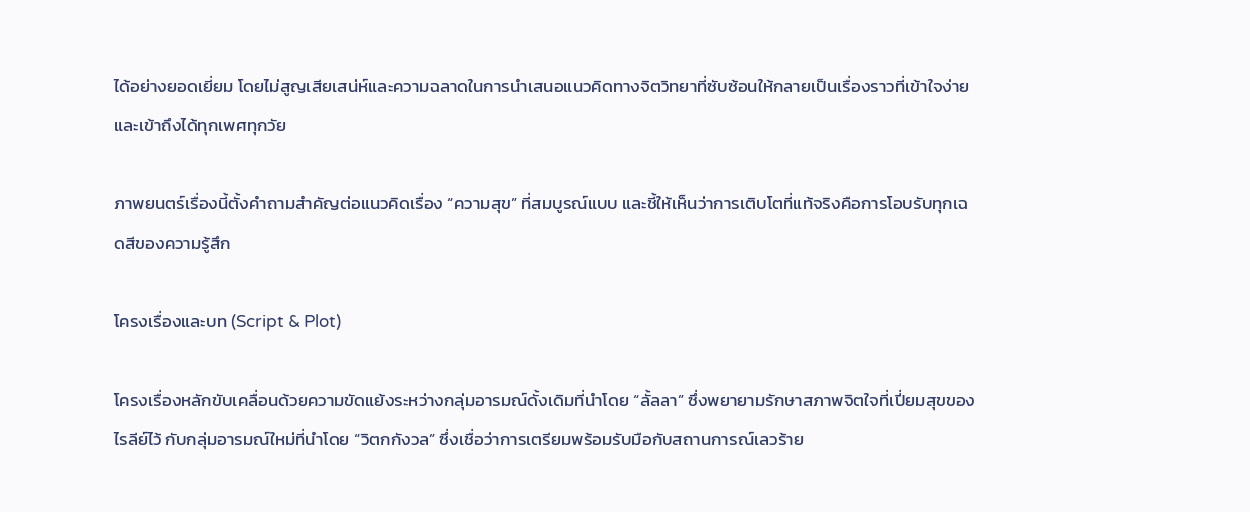ได้อย่างยอดเยี่ยม โดยไม่สูญเสียเสน่ห์และความฉลาดในการนำเสนอแนวคิดทางจิตวิทยาที่ซับซ้อนให้กลายเป็นเรื่องราวที่เข้าใจง่ายและเข้าถึงได้ทุกเพศทุกวัย

ภาพยนตร์เรื่องนี้ตั้งคำถามสำคัญต่อแนวคิดเรื่อง “ความสุข” ที่สมบูรณ์แบบ และชี้ให้เห็นว่าการเติบโตที่แท้จริงคือการโอบรับทุกเฉดสีของความรู้สึก

โครงเรื่องและบท (Script & Plot)

โครงเรื่องหลักขับเคลื่อนด้วยความขัดแย้งระหว่างกลุ่มอารมณ์ดั้งเดิมที่นำโดย “ลั้ลลา” ซึ่งพยายามรักษาสภาพจิตใจที่เปี่ยมสุขของไรลีย์ไว้ กับกลุ่มอารมณ์ใหม่ที่นำโดย “วิตกกังวล” ซึ่งเชื่อว่าการเตรียมพร้อมรับมือกับสถานการณ์เลวร้าย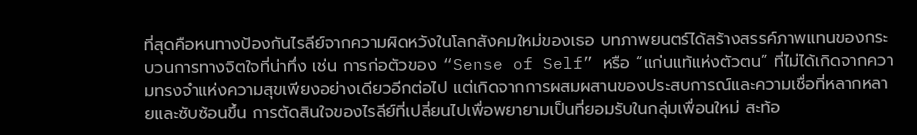ที่สุดคือหนทางป้องกันไรลีย์จากความผิดหวังในโลกสังคมใหม่ของเธอ บทภาพยนตร์ได้สร้างสรรค์ภาพแทนของกระบวนการทางจิตใจที่น่าทึ่ง เช่น การก่อตัวของ “Sense of Self” หรือ “แก่นแท้แห่งตัวตน” ที่ไม่ได้เกิดจากความทรงจำแห่งความสุขเพียงอย่างเดียวอีกต่อไป แต่เกิดจากการผสมผสานของประสบการณ์และความเชื่อที่หลากหลายและซับซ้อนขึ้น การตัดสินใจของไรลีย์ที่เปลี่ยนไปเพื่อพยายามเป็นที่ยอมรับในกลุ่มเพื่อนใหม่ สะท้อ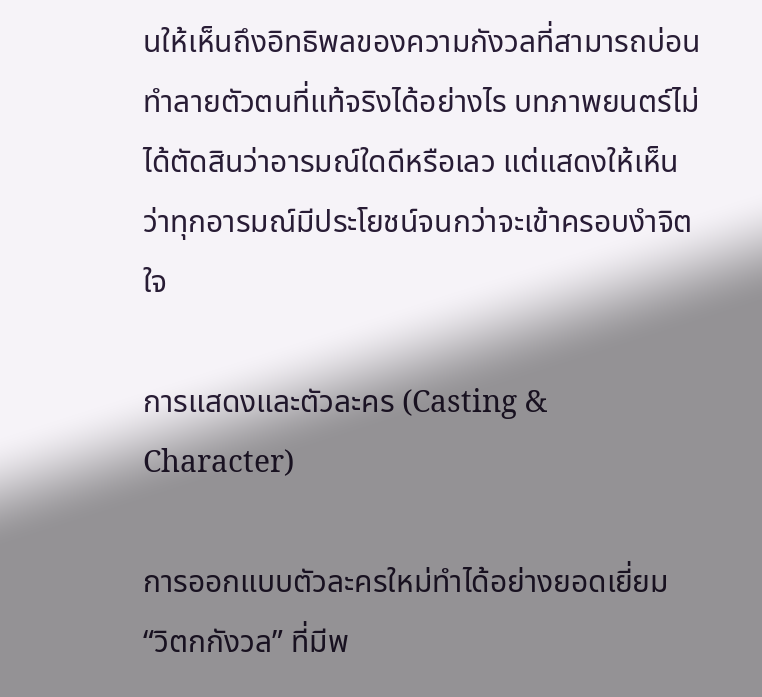นให้เห็นถึงอิทธิพลของความกังวลที่สามารถบ่อนทำลายตัวตนที่แท้จริงได้อย่างไร บทภาพยนตร์ไม่ได้ตัดสินว่าอารมณ์ใดดีหรือเลว แต่แสดงให้เห็นว่าทุกอารมณ์มีประโยชน์จนกว่าจะเข้าครอบงำจิตใจ

การแสดงและตัวละคร (Casting & Character)

การออกแบบตัวละครใหม่ทำได้อย่างยอดเยี่ยม “วิตกกังวล” ที่มีพ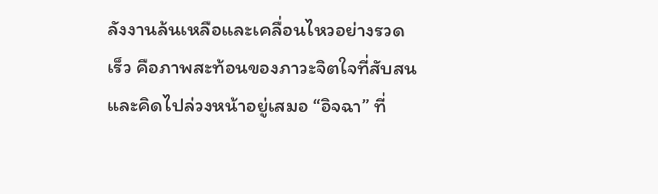ลังงานล้นเหลือและเคลื่อนไหวอย่างรวดเร็ว คือภาพสะท้อนของภาวะจิตใจที่สับสนและคิดไปล่วงหน้าอยู่เสมอ “อิจฉา” ที่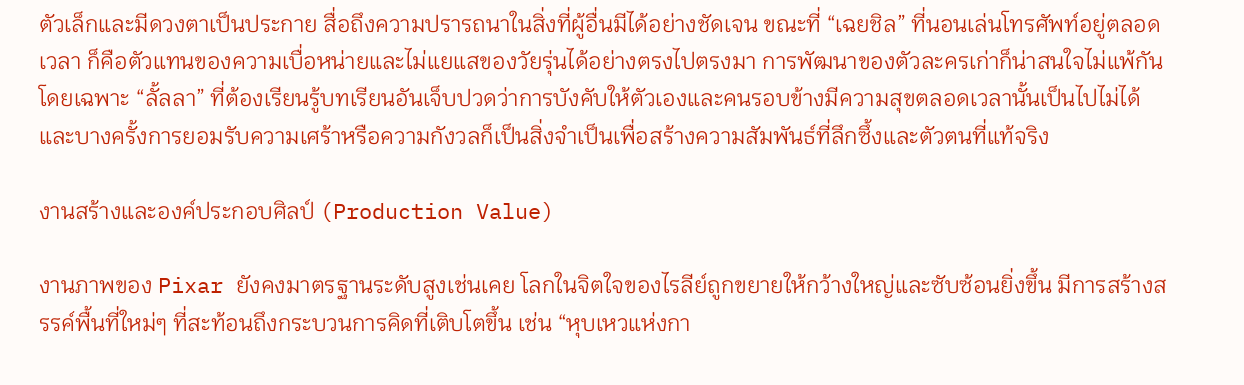ตัวเล็กและมีดวงตาเป็นประกาย สื่อถึงความปรารถนาในสิ่งที่ผู้อื่นมีได้อย่างชัดเจน ขณะที่ “เฉยชิล” ที่นอนเล่นโทรศัพท์อยู่ตลอดเวลา ก็คือตัวแทนของความเบื่อหน่ายและไม่แยแสของวัยรุ่นได้อย่างตรงไปตรงมา การพัฒนาของตัวละครเก่าก็น่าสนใจไม่แพ้กัน โดยเฉพาะ “ลั้ลลา” ที่ต้องเรียนรู้บทเรียนอันเจ็บปวดว่าการบังคับให้ตัวเองและคนรอบข้างมีความสุขตลอดเวลานั้นเป็นไปไม่ได้ และบางครั้งการยอมรับความเศร้าหรือความกังวลก็เป็นสิ่งจำเป็นเพื่อสร้างความสัมพันธ์ที่ลึกซึ้งและตัวตนที่แท้จริง

งานสร้างและองค์ประกอบศิลป์ (Production Value)

งานภาพของ Pixar ยังคงมาตรฐานระดับสูงเช่นเคย โลกในจิตใจของไรลีย์ถูกขยายให้กว้างใหญ่และซับซ้อนยิ่งขึ้น มีการสร้างสรรค์พื้นที่ใหม่ๆ ที่สะท้อนถึงกระบวนการคิดที่เติบโตขึ้น เช่น “หุบเหวแห่งกา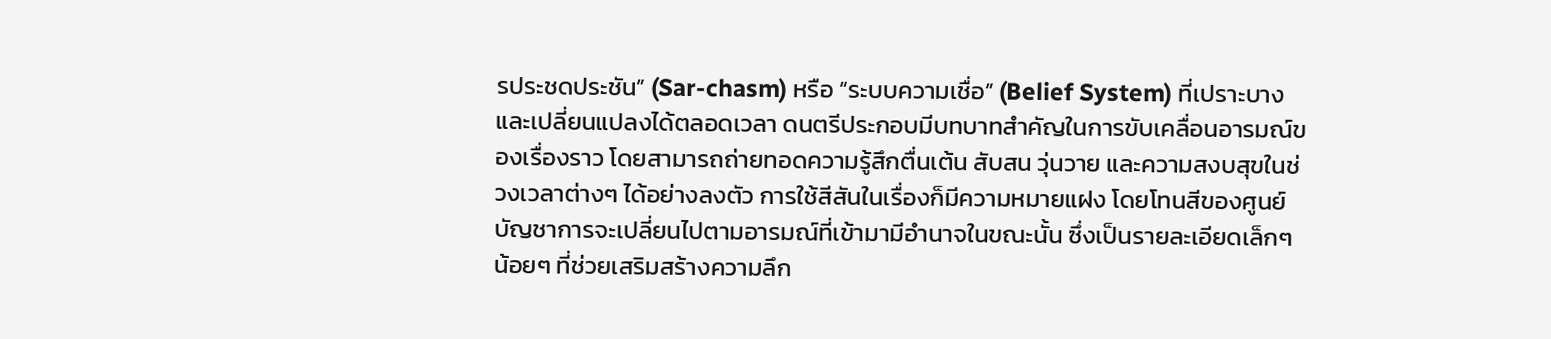รประชดประชัน” (Sar-chasm) หรือ “ระบบความเชื่อ” (Belief System) ที่เปราะบางและเปลี่ยนแปลงได้ตลอดเวลา ดนตรีประกอบมีบทบาทสำคัญในการขับเคลื่อนอารมณ์ของเรื่องราว โดยสามารถถ่ายทอดความรู้สึกตื่นเต้น สับสน วุ่นวาย และความสงบสุขในช่วงเวลาต่างๆ ได้อย่างลงตัว การใช้สีสันในเรื่องก็มีความหมายแฝง โดยโทนสีของศูนย์บัญชาการจะเปลี่ยนไปตามอารมณ์ที่เข้ามามีอำนาจในขณะนั้น ซึ่งเป็นรายละเอียดเล็กๆ น้อยๆ ที่ช่วยเสริมสร้างความลึก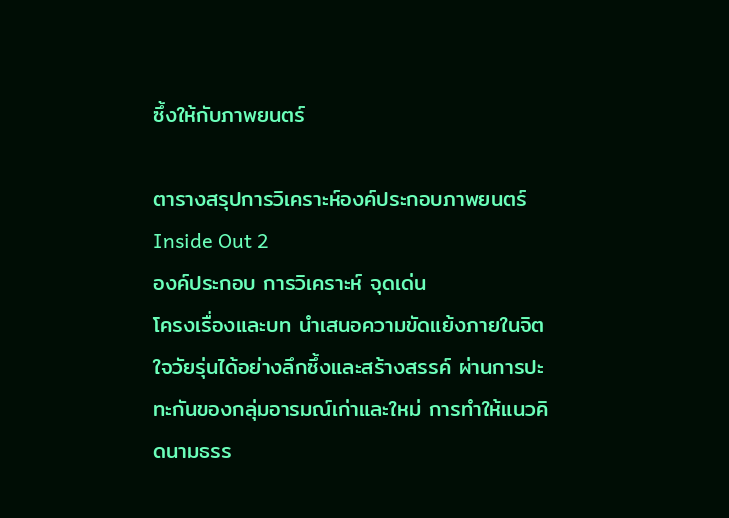ซึ้งให้กับภาพยนตร์

ตารางสรุปการวิเคราะห์องค์ประกอบภาพยนตร์ Inside Out 2
องค์ประกอบ การวิเคราะห์ จุดเด่น
โครงเรื่องและบท นำเสนอความขัดแย้งภายในจิตใจวัยรุ่นได้อย่างลึกซึ้งและสร้างสรรค์ ผ่านการปะทะกันของกลุ่มอารมณ์เก่าและใหม่ การทำให้แนวคิดนามธรร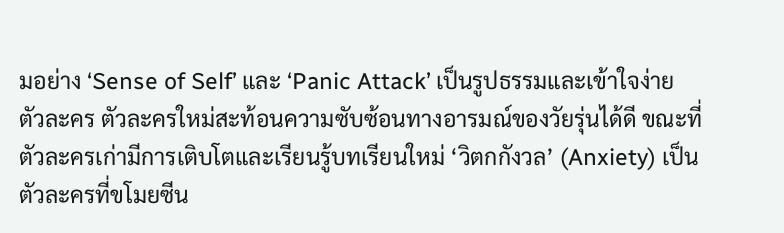มอย่าง ‘Sense of Self’ และ ‘Panic Attack’ เป็นรูปธรรมและเข้าใจง่าย
ตัวละคร ตัวละครใหม่สะท้อนความซับซ้อนทางอารมณ์ของวัยรุ่นได้ดี ขณะที่ตัวละครเก่ามีการเติบโตและเรียนรู้บทเรียนใหม่ ‘วิตกกังวล’ (Anxiety) เป็นตัวละครที่ขโมยซีน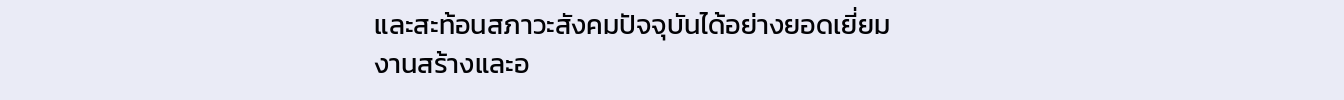และสะท้อนสภาวะสังคมปัจจุบันได้อย่างยอดเยี่ยม
งานสร้างและอ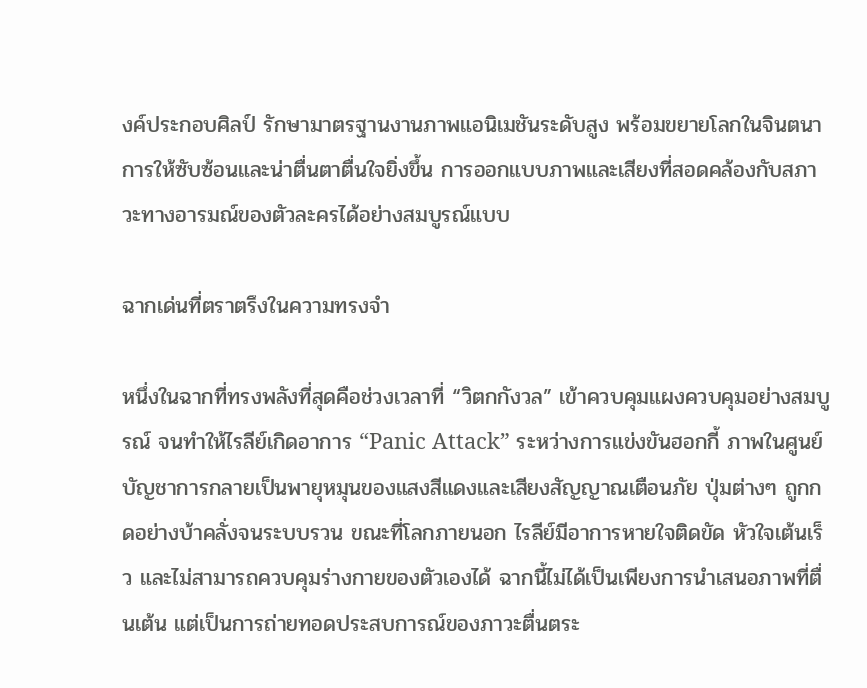งค์ประกอบศิลป์ รักษามาตรฐานงานภาพแอนิเมชันระดับสูง พร้อมขยายโลกในจินตนาการให้ซับซ้อนและน่าตื่นตาตื่นใจยิ่งขึ้น การออกแบบภาพและเสียงที่สอดคล้องกับสภาวะทางอารมณ์ของตัวละครได้อย่างสมบูรณ์แบบ

ฉากเด่นที่ตราตรึงในความทรงจำ

หนึ่งในฉากที่ทรงพลังที่สุดคือช่วงเวลาที่ “วิตกกังวล” เข้าควบคุมแผงควบคุมอย่างสมบูรณ์ จนทำให้ไรลีย์เกิดอาการ “Panic Attack” ระหว่างการแข่งขันฮอกกี้ ภาพในศูนย์บัญชาการกลายเป็นพายุหมุนของแสงสีแดงและเสียงสัญญาณเตือนภัย ปุ่มต่างๆ ถูกกดอย่างบ้าคลั่งจนระบบรวน ขณะที่โลกภายนอก ไรลีย์มีอาการหายใจติดขัด หัวใจเต้นเร็ว และไม่สามารถควบคุมร่างกายของตัวเองได้ ฉากนี้ไม่ได้เป็นเพียงการนำเสนอภาพที่ตื่นเต้น แต่เป็นการถ่ายทอดประสบการณ์ของภาวะตื่นตระ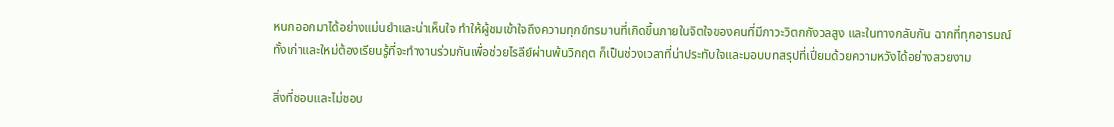หนกออกมาได้อย่างแม่นยำและน่าเห็นใจ ทำให้ผู้ชมเข้าใจถึงความทุกข์ทรมานที่เกิดขึ้นภายในจิตใจของคนที่มีภาวะวิตกกังวลสูง และในทางกลับกัน ฉากที่ทุกอารมณ์ทั้งเก่าและใหม่ต้องเรียนรู้ที่จะทำงานร่วมกันเพื่อช่วยไรลีย์ผ่านพ้นวิกฤต ก็เป็นช่วงเวลาที่น่าประทับใจและมอบบทสรุปที่เปี่ยมด้วยความหวังได้อย่างสวยงาม

สิ่งที่ชอบและไม่ชอบ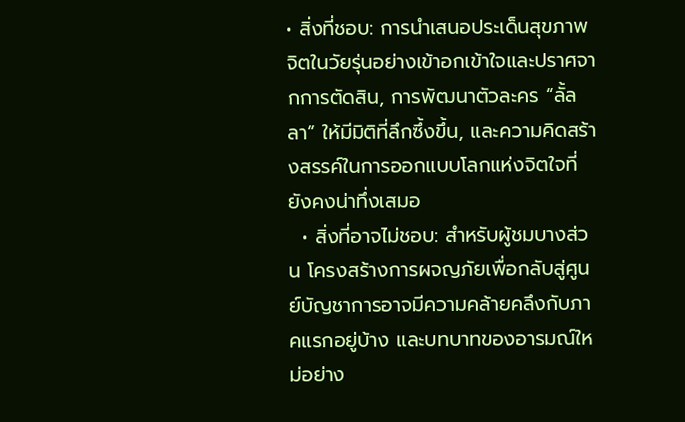• สิ่งที่ชอบ: การนำเสนอประเด็นสุขภาพจิตในวัยรุ่นอย่างเข้าอกเข้าใจและปราศจากการตัดสิน, การพัฒนาตัวละคร “ลั้ลลา” ให้มีมิติที่ลึกซึ้งขึ้น, และความคิดสร้างสรรค์ในการออกแบบโลกแห่งจิตใจที่ยังคงน่าทึ่งเสมอ
  • สิ่งที่อาจไม่ชอบ: สำหรับผู้ชมบางส่วน โครงสร้างการผจญภัยเพื่อกลับสู่ศูนย์บัญชาการอาจมีความคล้ายคลึงกับภาคแรกอยู่บ้าง และบทบาทของอารมณ์ใหม่อย่าง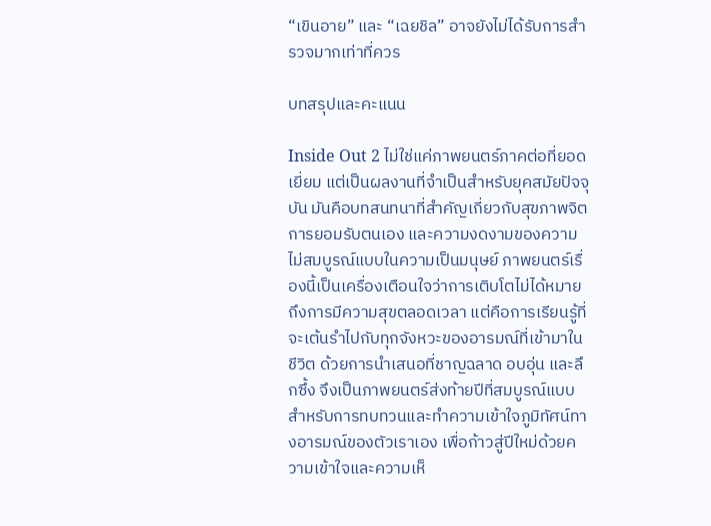“เขินอาย” และ “เฉยชิล” อาจยังไม่ได้รับการสำรวจมากเท่าที่ควร

บทสรุปและคะแนน

Inside Out 2 ไม่ใช่แค่ภาพยนตร์ภาคต่อที่ยอดเยี่ยม แต่เป็นผลงานที่จำเป็นสำหรับยุคสมัยปัจจุบัน มันคือบทสนทนาที่สำคัญเกี่ยวกับสุขภาพจิต การยอมรับตนเอง และความงดงามของความไม่สมบูรณ์แบบในความเป็นมนุษย์ ภาพยนตร์เรื่องนี้เป็นเครื่องเตือนใจว่าการเติบโตไม่ได้หมายถึงการมีความสุขตลอดเวลา แต่คือการเรียนรู้ที่จะเต้นรำไปกับทุกจังหวะของอารมณ์ที่เข้ามาในชีวิต ด้วยการนำเสนอที่ชาญฉลาด อบอุ่น และลึกซึ้ง จึงเป็นภาพยนตร์ส่งท้ายปีที่สมบูรณ์แบบสำหรับการทบทวนและทำความเข้าใจภูมิทัศน์ทางอารมณ์ของตัวเราเอง เพื่อก้าวสู่ปีใหม่ด้วยความเข้าใจและความเห็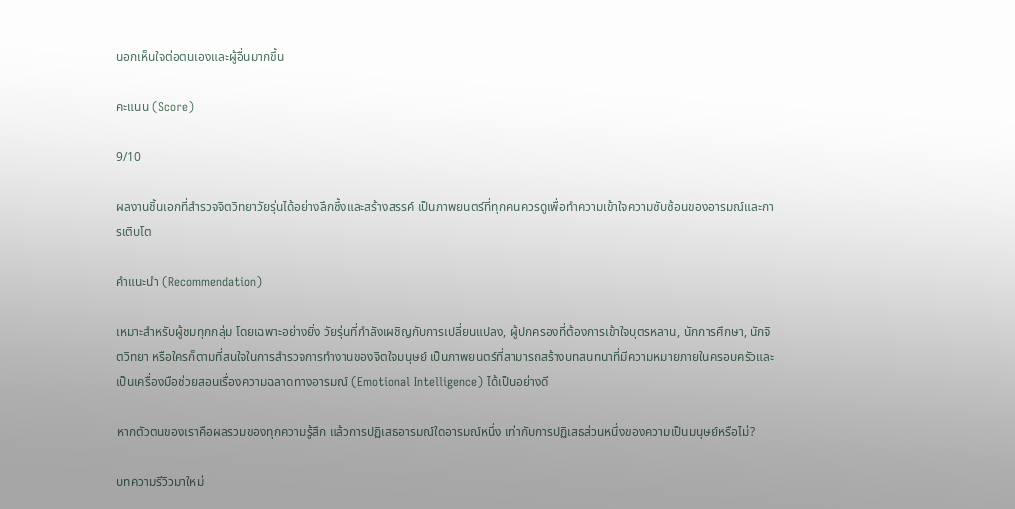นอกเห็นใจต่อตนเองและผู้อื่นมากขึ้น

คะแนน (Score)

9/10

ผลงานชิ้นเอกที่สำรวจจิตวิทยาวัยรุ่นได้อย่างลึกซึ้งและสร้างสรรค์ เป็นภาพยนตร์ที่ทุกคนควรดูเพื่อทำความเข้าใจความซับซ้อนของอารมณ์และการเติบโต

คำแนะนำ (Recommendation)

เหมาะสำหรับผู้ชมทุกกลุ่ม โดยเฉพาะอย่างยิ่ง วัยรุ่นที่กำลังเผชิญกับการเปลี่ยนแปลง, ผู้ปกครองที่ต้องการเข้าใจบุตรหลาน, นักการศึกษา, นักจิตวิทยา หรือใครก็ตามที่สนใจในการสำรวจการทำงานของจิตใจมนุษย์ เป็นภาพยนตร์ที่สามารถสร้างบทสนทนาที่มีความหมายภายในครอบครัวและเป็นเครื่องมือช่วยสอนเรื่องความฉลาดทางอารมณ์ (Emotional Intelligence) ได้เป็นอย่างดี

หากตัวตนของเราคือผลรวมของทุกความรู้สึก แล้วการปฏิเสธอารมณ์ใดอารมณ์หนึ่ง เท่ากับการปฏิเสธส่วนหนึ่งของความเป็นมนุษย์หรือไม่?

บทความรีวิวมาใหม่